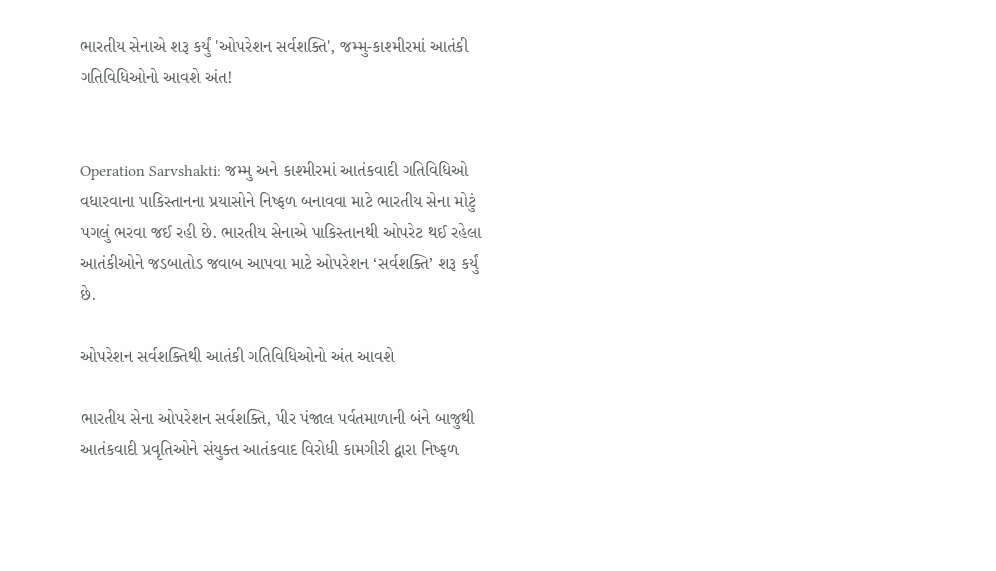ભારતીય સેનાએ શરૂ કર્યું 'ઓપરેશન સર્વશક્તિ', જમ્મુ-કાશ્મીરમાં આતંકી ગતિવિધિઓનો આવશે અંત!


Operation Sarvshakti: જમ્મુ અને કાશ્મીરમાં આતંકવાદી ગતિવિધિઓ વધારવાના પાકિસ્તાનના પ્રયાસોને નિષ્ફળ બનાવવા માટે ભારતીય સેના મોટું પગલું ભરવા જઈ રહી છે. ભારતીય સેનાએ પાકિસ્તાનથી ઓપરેટ થઈ રહેલા આતંકીઓને જડબાતોડ જવાબ આપવા માટે ઓપરેશન ‘સર્વશક્તિ’ શરૂ કર્યું છે.

ઓપરેશન સર્વશક્તિથી આતંકી ગતિવિધિઓનો અંત આવશે

ભારતીય સેના ઓપરેશન સર્વશક્તિ, પીર પંજાલ પર્વતમાળાની બંને બાજુથી આતંકવાદી પ્રવૃતિઓને સંયુક્ત આતંકવાદ વિરોધી કામગીરી દ્વારા નિષ્ફળ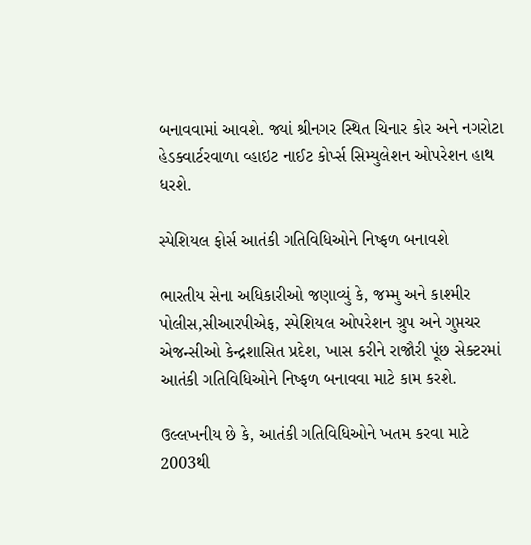બનાવવામાં આવશે. જ્યાં શ્રીનગર સ્થિત ચિનાર કોર અને નગરોટા હેડક્વાર્ટરવાળા વ્હાઇટ નાઈટ કોર્પ્સ સિમ્યુલેશન ઓપરેશન હાથ ધરશે.

સ્પેશિયલ ફોર્સ આતંકી ગતિવિધિઓને નિષ્ફળ બનાવશે

ભારતીય સેના અધિકારીઓ જણાવ્યું કે, જમ્મુ અને કાશ્મીર પોલીસ,સીઆરપીએફ, સ્પેશિયલ ઓપરેશન ગ્રુપ અને ગુપ્તચર એજન્સીઓ કેન્દ્રશાસિત પ્રદેશ, ખાસ કરીને રાજૌરી પૂંછ સેક્ટરમાં આતંકી ગતિવિધિઓને નિષ્ફળ બનાવવા માટે કામ કરશે.

ઉલ્લખનીય છે કે, આતંકી ગતિવિધિઓને ખતમ કરવા માટે 2003થી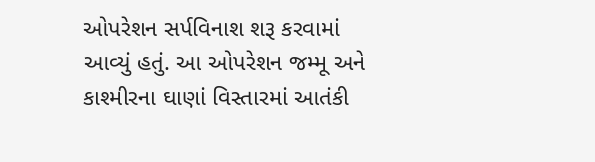ઓપરેશન સર્પવિનાશ શરૂ કરવામાં આવ્યું હતું. આ ઓપરેશન જમ્મૂ અને કાશ્મીરના ઘાણાં વિસ્તારમાં આતંકી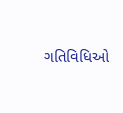ગતિવિધિઓ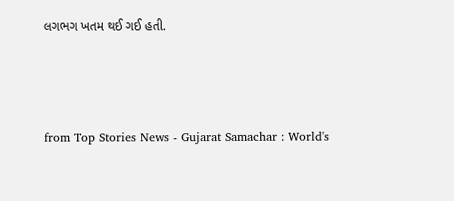લગભગ ખતમ થઈ ગઈ હતી.



from Top Stories News - Gujarat Samachar : World's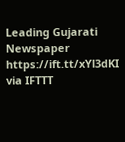Leading Gujarati Newspaper https://ift.tt/xYl3dKI
via IFTTT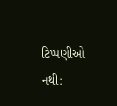ટિપ્પણીઓ નથી: